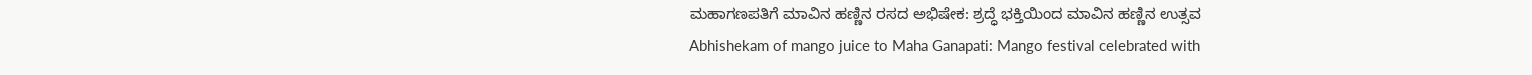ಮಹಾಗಣಪತಿಗೆ ಮಾವಿನ ಹಣ್ಣಿನ ರಸದ ಅಭಿಷೇಕ: ಶ್ರದ್ಧೆ ಭಕ್ತಿಯಿಂದ ಮಾವಿನ ಹಣ್ಣಿನ ಉತ್ಸವ
Abhishekam of mango juice to Maha Ganapati: Mango festival celebrated with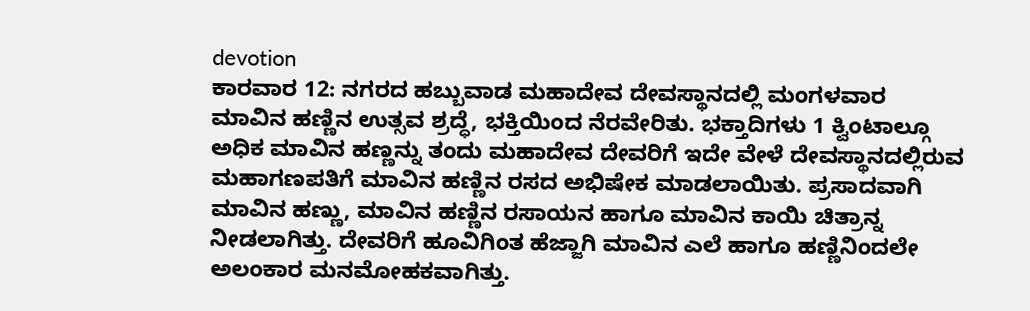devotion
ಕಾರವಾರ 12: ನಗರದ ಹಬ್ಬುವಾಡ ಮಹಾದೇವ ದೇವಸ್ಥಾನದಲ್ಲಿ ಮಂಗಳವಾರ ಮಾವಿನ ಹಣ್ಣಿನ ಉತ್ಸವ ಶ್ರದ್ಧೆ, ಭಕ್ತಿಯಿಂದ ನೆರವೇರಿತು. ಭಕ್ತಾದಿಗಳು 1 ಕ್ವಿಂಟಾಲ್ಗೂ ಅಧಿಕ ಮಾವಿನ ಹಣ್ಣನ್ನು ತಂದು ಮಹಾದೇವ ದೇವರಿಗೆ ಇದೇ ವೇಳೆ ದೇವಸ್ಥಾನದಲ್ಲಿರುವ ಮಹಾಗಣಪತಿಗೆ ಮಾವಿನ ಹಣ್ಣಿನ ರಸದ ಅಭಿಷೇಕ ಮಾಡಲಾಯಿತು. ಪ್ರಸಾದವಾಗಿ ಮಾವಿನ ಹಣ್ಣು, ಮಾವಿನ ಹಣ್ಣಿನ ರಸಾಯನ ಹಾಗೂ ಮಾವಿನ ಕಾಯಿ ಚಿತ್ರಾನ್ನ ನೀಡಲಾಗಿತ್ತು. ದೇವರಿಗೆ ಹೂವಿಗಿಂತ ಹೆಜ್ಜಾಗಿ ಮಾವಿನ ಎಲೆ ಹಾಗೂ ಹಣ್ಣಿನಿಂದಲೇ ಅಲಂಕಾರ ಮನಮೋಹಕವಾಗಿತ್ತು.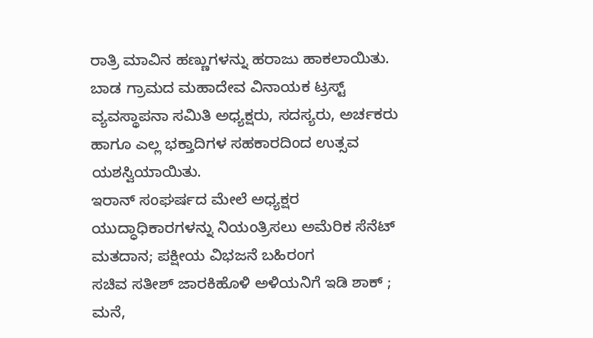ರಾತ್ರಿ ಮಾವಿನ ಹಣ್ಣುಗಳನ್ನು ಹರಾಜು ಹಾಕಲಾಯಿತು. ಬಾಡ ಗ್ರಾಮದ ಮಹಾದೇವ ವಿನಾಯಕ ಟ್ರಸ್ಟ್ ವ್ಯವಸ್ಥಾಪನಾ ಸಮಿತಿ ಅಧ್ಯಕ್ಷರು, ಸದಸ್ಯರು, ಅರ್ಚಕರು ಹಾಗೂ ಎಲ್ಲ ಭಕ್ತಾದಿಗಳ ಸಹಕಾರದಿಂದ ಉತ್ಸವ ಯಶಸ್ವಿಯಾಯಿತು.
ಇರಾನ್ ಸಂಘರ್ಷದ ಮೇಲೆ ಅಧ್ಯಕ್ಷರ ಯುದ್ಧಾಧಿಕಾರಗಳನ್ನು ನಿಯಂತ್ರಿಸಲು ಅಮೆರಿಕ ಸೆನೆಟ್ ಮತದಾನ; ಪಕ್ಷೀಯ ವಿಭಜನೆ ಬಹಿರಂಗ
ಸಚಿವ ಸತೀಶ್ ಜಾರಕಿಹೊಳಿ ಅಳಿಯನಿಗೆ ಇಡಿ ಶಾಕ್ ; ಮನೆ,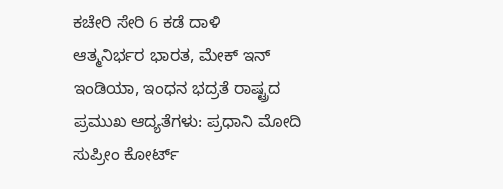ಕಚೇರಿ ಸೇರಿ 6 ಕಡೆ ದಾಳಿ
ಆತ್ಮನಿರ್ಭರ ಭಾರತ, ಮೇಕ್ ಇನ್ ಇಂಡಿಯಾ, ಇಂಧನ ಭದ್ರತೆ ರಾಷ್ಟ್ರದ ಪ್ರಮುಖ ಆದ್ಯತೆಗಳು: ಪ್ರಧಾನಿ ಮೋದಿ
ಸುಪ್ರೀಂ ಕೋರ್ಟ್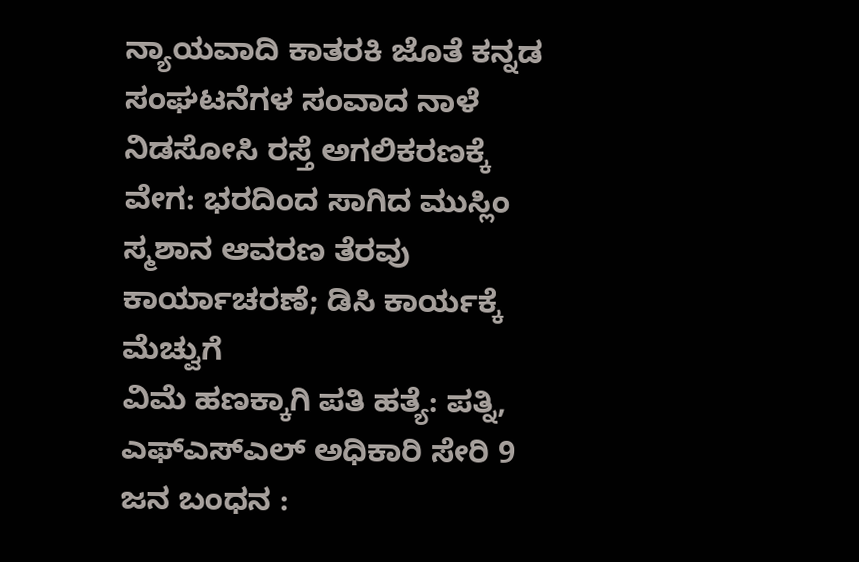ನ್ಯಾಯವಾದಿ ಕಾತರಕಿ ಜೊತೆ ಕನ್ನಡ ಸಂಘಟನೆಗಳ ಸಂವಾದ ನಾಳೆ
ನಿಡಸೋಸಿ ರಸ್ತೆ ಅಗಲಿಕರಣಕ್ಕೆ ವೇಗ: ಭರದಿಂದ ಸಾಗಿದ ಮುಸ್ಲಿಂ ಸ್ಮಶಾನ ಆವರಣ ತೆರವು ಕಾರ್ಯಾಚರಣೆ; ಡಿಸಿ ಕಾರ್ಯಕ್ಕೆ ಮೆಚ್ವುಗೆ
ವಿಮೆ ಹಣಕ್ಕಾಗಿ ಪತಿ ಹತ್ಯೆ: ಪತ್ನಿ, ಎಫ್ಎಸ್ಎಲ್ ಅಧಿಕಾರಿ ಸೇರಿ 9 ಜನ ಬಂಧನ :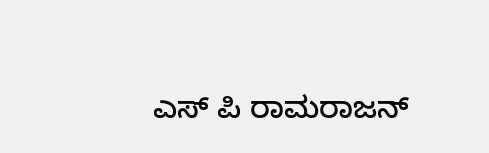ಎಸ್ ಪಿ ರಾಮರಾಜನ್